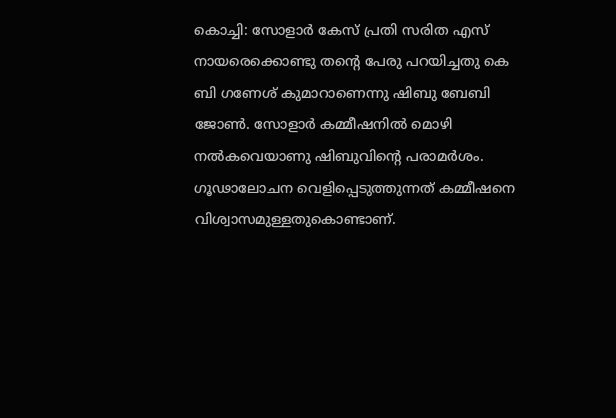കൊച്ചി: സോളാർ കേസ് പ്രതി സരിത എസ് നായരെക്കൊണ്ടു തന്റെ പേരു പറയിച്ചതു കെ ബി ഗണേശ് കുമാറാണെന്നു ഷിബു ബേബി ജോൺ. സോളാർ കമ്മീഷനിൽ മൊഴി നൽകവെയാണു ഷിബുവിന്റെ പരാമർശം. ഗൂഢാലോചന വെളിപ്പെടുത്തുന്നത് കമ്മീഷനെ വിശ്വാസമുള്ളതുകൊണ്ടാണ്.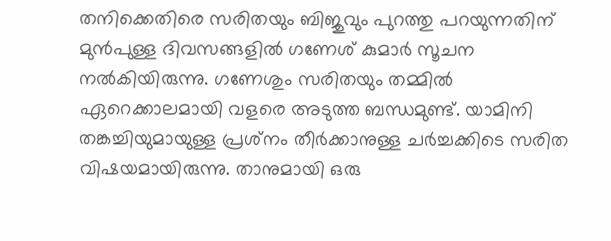തനിക്കെതിരെ സരിതയും ബിജുവും പുറത്തു പറയുന്നതിന് മുൻപുള്ള ദിവസങ്ങളിൽ ഗണേശ് കുമാർ സൂചന നൽകിയിരുന്നു. ഗണേശും സരിതയും തമ്മിൽ ഏറെക്കാലമായി വളരെ അടുത്ത ബന്ധമുണ്ട്. യാമിനി തങ്കച്ചിയുമായുള്ള പ്രശ്‌നം തീർക്കാനുള്ള ചർച്ചക്കിടെ സരിത വിഷയമായിരുന്നു. താനുമായി ഒരു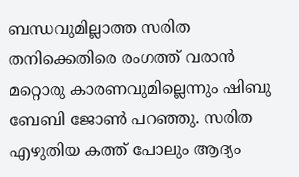ബന്ധവുമില്ലാത്ത സരിത തനിക്കെതിരെ രംഗത്ത് വരാൻ മറ്റൊരു കാരണവുമില്ലെന്നും ഷിബു ബേബി ജോൺ പറഞ്ഞു. സരിത എഴുതിയ കത്ത് പോലും ആദ്യം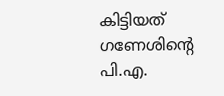കിട്ടിയത് ഗണേശിന്റെ പി.എ.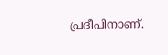പ്രദീപിനാണ്.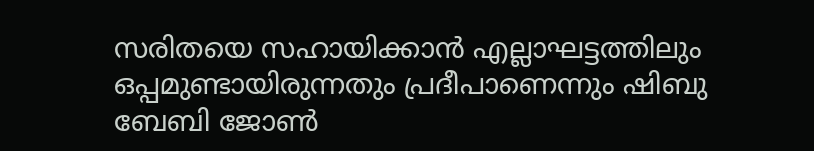സരിതയെ സഹായിക്കാൻ എല്ലാഘട്ടത്തിലും ഒപ്പമുണ്ടായിരുന്നതും പ്രദീപാണെന്നും ഷിബു ബേബി ജോൺ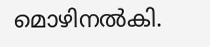മൊഴിനൽകി.